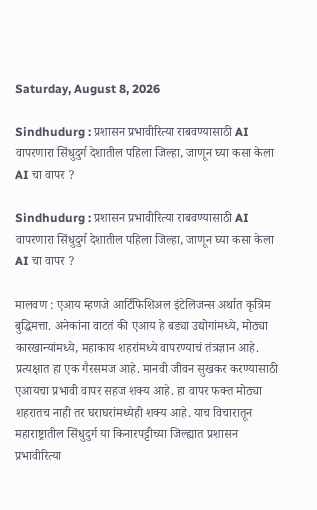Saturday, August 8, 2026

Sindhudurg : प्रशासन प्रभावीरित्या राबवण्यासाठी AI वापरणारा सिंधुदुर्ग देशातील पहिला जिल्हा, जाणून घ्या कसा केला AI चा वापर ?

Sindhudurg : प्रशासन प्रभावीरित्या राबवण्यासाठी AI वापरणारा सिंधुदुर्ग देशातील पहिला जिल्हा, जाणून घ्या कसा केला AI चा वापर ?

मालवण : एआय म्हणजे आर्टिफिशिअल इंटेलिजन्स अर्थात कृत्रिम बुद्धिमत्ता. अनेकांना वाटतं की एआय हे बड्या उद्योगांमध्ये, मोठ्या कारखान्यांमध्ये, महाकाय शहरांमध्ये वापरण्याचं तंत्रज्ञान आहे. प्रत्यक्षात हा एक गैरसमज आहे. मानवी जीवन सुखकर करण्यासाठी एआयचा प्रभावी वापर सहज शक्य आहे. हा वापर फक्त मोठ्या शहरातच नाही तर घराघरांमध्येही शक्य आहे. याच विचारातून महाराष्ट्रातील सिंधुदुर्ग या किनारपट्टीच्या जिल्ह्यात प्रशासन प्रभावीरित्या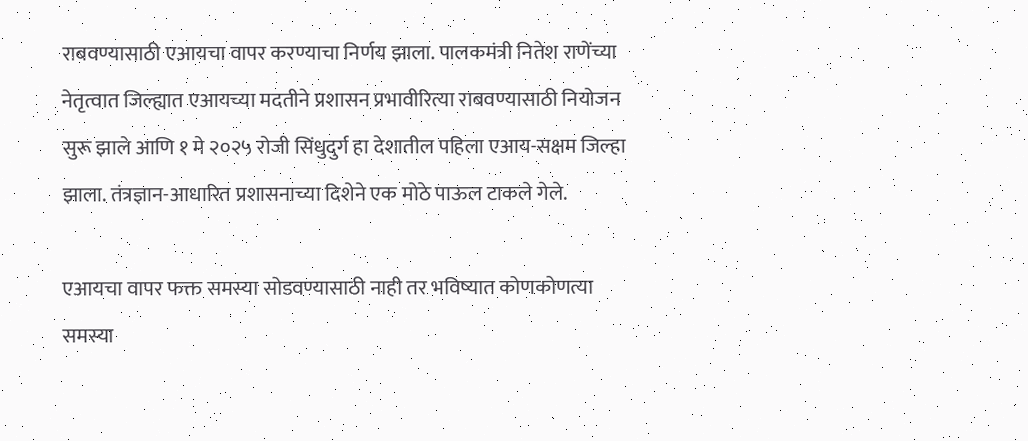राबवण्यासाठी एआयचा वापर करण्याचा निर्णय झाला. पालकमंत्री नितेश राणेंच्या नेतृत्वात जिल्ह्यात एआयच्या मदतीने प्रशासन प्रभावीरित्या राबवण्यासाठी नियोजन सुरू झाले आणि १ मे २०२५ रोजी सिंधुदुर्ग हा देशातील पहिला एआय-सक्षम जिल्हा झाला. तंत्रज्ञान-आधारित प्रशासनाच्या दिशेने एक मोठे पाऊल टाकले गेले.

एआयचा वापर फक्त समस्या सोडवण्यासाठी नाही तर भविष्यात कोणकोणत्या समस्या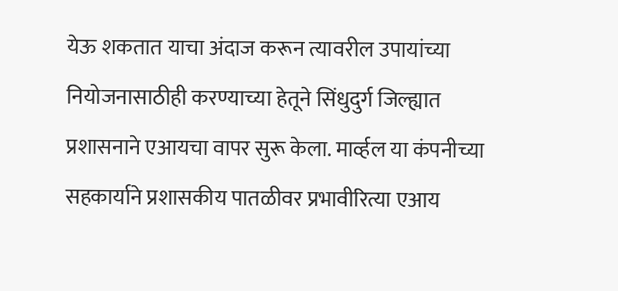येऊ शकतात याचा अंदाज करून त्यावरील उपायांच्या नियोजनासाठीही करण्याच्या हेतूने सिंधुदुर्ग जिल्ह्यात प्रशासनाने एआयचा वापर सुरू केला. मार्व्हल या कंपनीच्या सहकार्याने प्रशासकीय पातळीवर प्रभावीरित्या एआय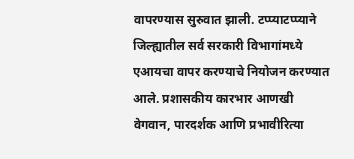वापरण्यास सुरुवात झाली. टप्प्याटप्प्याने जिल्ह्यातील सर्व सरकारी विभागांमध्ये एआयचा वापर करण्याचे नियोजन करण्यात आले. प्रशासकीय कारभार आणखी वेगवान, पारदर्शक आणि प्रभावीरित्या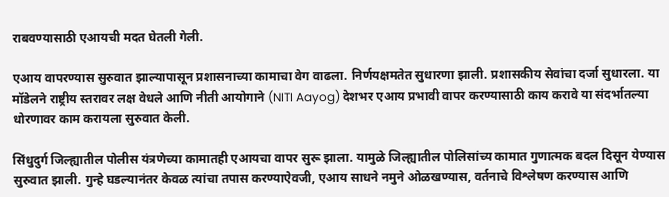राबवण्यासाठी एआयची मदत घेतली गेली.

एआय वापरण्यास सुरुवात झाल्यापासून प्रशासनाच्या कामाचा वेग वाढला. निर्णयक्षमतेत सुधारणा झाली. प्रशासकीय सेवांचा दर्जा सुधारला. या मॉडेलने राष्ट्रीय स्तरावर लक्ष वेधले आणि नीती आयोगाने (NITI Aayog) देशभर एआय प्रभावी वापर करण्यासाठी काय करावे या संदर्भातल्या धोरणावर काम करायला सुरुवात केली.

सिंधुदुर्ग जिल्ह्यातील पोलीस यंत्रणेच्या कामातही एआयचा वापर सुरू झाला. यामुळे जिल्ह्यातील पोलिसांच्य कामात गुणात्मक बदल दिसून येण्यास सुरुवात झाली. गुन्हे घडल्यानंतर केवळ त्यांचा तपास करण्याऐवजी, एआय साधने नमुने ओळखण्यास, वर्तनाचे विश्लेषण करण्यास आणि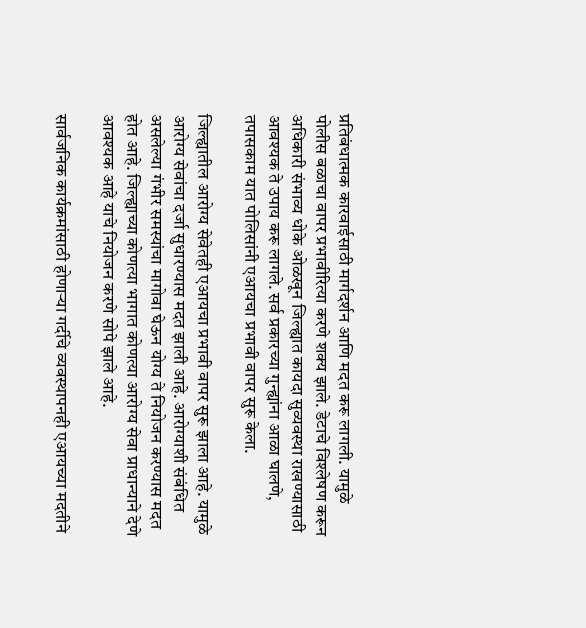प्रतिबंधात्मक कारवाईसाठी मार्गदर्शन आणि मदत करू लागली. यामुळे पोलीस बळाचा वापर प्रभावीरित्या करणे शक्य झाले. डेटाचे विश्लेषण करून अधिकारी संभाव्य धोके ओळखून जिल्ह्यात कायदा सुव्यवस्था राखण्यासाठी आवश्यक ते उपाय करू लागले. सर्व प्रकारच्या गुन्ह्यांना आळा घालणे, तपासकाम यात पोलिसांनी एआयचा प्रभावी वापर सुरू केला.

जिल्ह्यातील आरोग्य सेवेतही एआयचा प्रभावी वापर सुरू झाला आहे. यामुळे आरोग्य सेवांचा दर्जा सुधारण्यास मदत झाली आहे. आरोग्याशी संबंधित असलेल्या गंभीर समस्यांचा मागोवा घेऊन योग्य ते नियोजन करण्यास मदत होत आहे. जिल्ह्याच्या कोणत्या भागात कोणत्या आरोग्य सेवा प्राधान्याने देणे आवश्यक आहे याचे नियोजन करणे सोपे झाले आहे.

सार्वजनिक कार्यक्रमांसाठी होणाऱ्या गर्दीचे व्यवस्थापनही एआयच्या मदतीने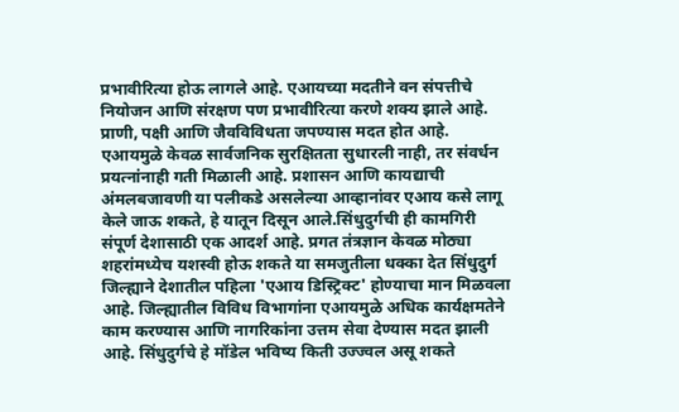प्रभावीरित्या होऊ लागले आहे. एआयच्या मदतीने वन संपत्तीचे नियोजन आणि संरक्षण पण प्रभावीरित्या करणे शक्य झाले आहे. प्राणी, पक्षी आणि जैवविविधता जपण्यास मदत होत आहे. एआयमुळे केवळ सार्वजनिक सुरक्षितता सुधारली नाही, तर संवर्धन प्रयत्नांनाही गती मिळाली आहे. प्रशासन आणि कायद्याची अंमलबजावणी या पलीकडे असलेल्या आव्हानांवर एआय कसे लागू केले जाऊ शकते, हे यातून दिसून आले.सिंधुदुर्गची ही कामगिरी संपूर्ण देशासाठी एक आदर्श आहे. प्रगत तंत्रज्ञान केवळ मोठ्या शहरांमध्येच यशस्वी होऊ शकते या समजुतीला धक्का देत सिंधुदुर्ग जिल्ह्याने देशातील पहिला 'एआय डिस्ट्रिक्ट' होण्याचा मान मिळवला आहे. जिल्ह्यातील विविध विभागांना एआयमुळे अधिक कार्यक्षमतेने काम करण्यास आणि नागरिकांना उत्तम सेवा देण्यास मदत झाली आहे. सिंधुदुर्गचे हे मॉडेल भविष्य किती उज्ज्वल असू शकते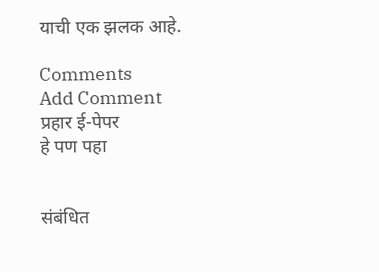याची एक झलक आहे.

Comments
Add Comment
प्रहार ई-पेपर
हे पण पहा


संबंधित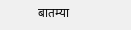बातम्या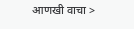आणखी वाचा >